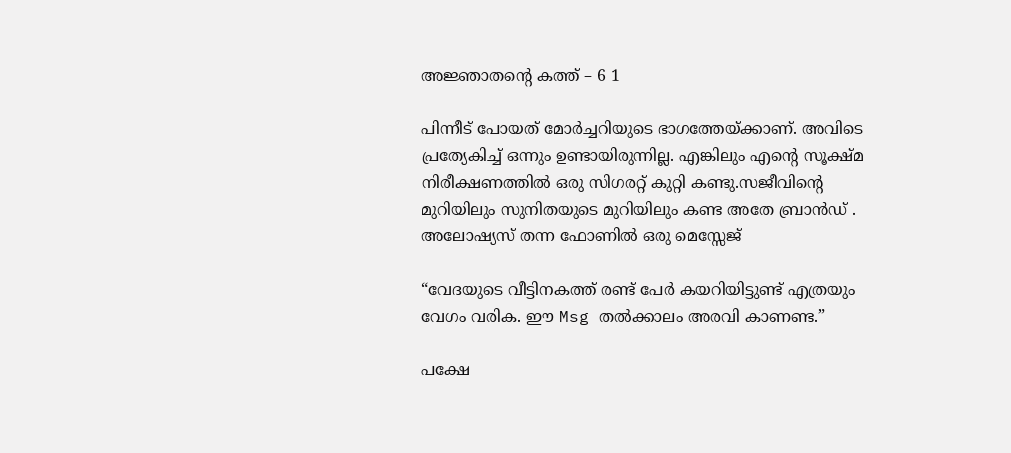അജ്ഞാതന്‍റെ കത്ത് – 6 1

പിന്നീട് പോയത് മോർച്ചറിയുടെ ഭാഗത്തേയ്ക്കാണ്. അവിടെ പ്രത്യേകിച്ച് ഒന്നും ഉണ്ടായിരുന്നില്ല. എങ്കിലും എന്റെ സൂക്ഷ്മ നിരീക്ഷണത്തിൽ ഒരു സിഗരറ്റ് കുറ്റി കണ്ടു.സജീവിന്റെ മുറിയിലും സുനിതയുടെ മുറിയിലും കണ്ട അതേ ബ്രാൻഡ് .
അലോഷ്യസ് തന്ന ഫോണിൽ ഒരു മെസ്സേജ്

“വേദയുടെ വീട്ടിനകത്ത് രണ്ട് പേർ കയറിയിട്ടുണ്ട് എത്രയും വേഗം വരിക. ഈ Msg തൽക്കാലം അരവി കാണണ്ട.”

പക്ഷേ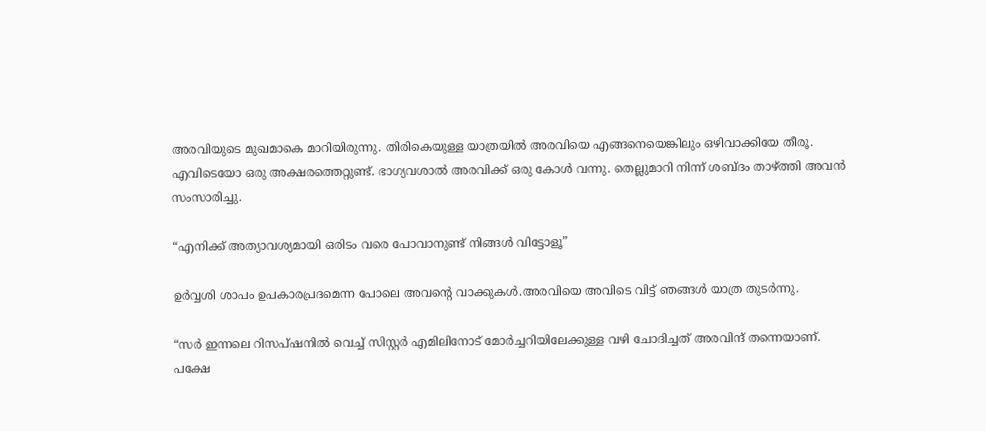അരവിയുടെ മുഖമാകെ മാറിയിരുന്നു. തിരികെയുള്ള യാത്രയിൽ അരവിയെ എങ്ങനെയെങ്കിലും ഒഴിവാക്കിയേ തീരൂ. എവിടെയോ ഒരു അക്ഷരത്തെറ്റുണ്ട്. ഭാഗ്യവശാൽ അരവിക്ക് ഒരു കോൾ വന്നു. തെല്ലുമാറി നിന്ന് ശബ്ദം താഴ്ത്തി അവൻ സംസാരിച്ചു.

“എനിക്ക് അത്യാവശ്യമായി ഒരിടം വരെ പോവാനുണ്ട് നിങ്ങൾ വിട്ടോളൂ”

ഉർവ്വശി ശാപം ഉപകാരപ്രദമെന്ന പോലെ അവന്റെ വാക്കുകൾ.അരവിയെ അവിടെ വിട്ട് ഞങ്ങൾ യാത്ര തുടർന്നു.

“സർ ഇന്നലെ റിസപ്ഷനിൽ വെച്ച് സിസ്റ്റർ എമിലിനോട് മോർച്ചറിയിലേക്കുള്ള വഴി ചോദിച്ചത് അരവിന്ദ് തന്നെയാണ്. പക്ഷേ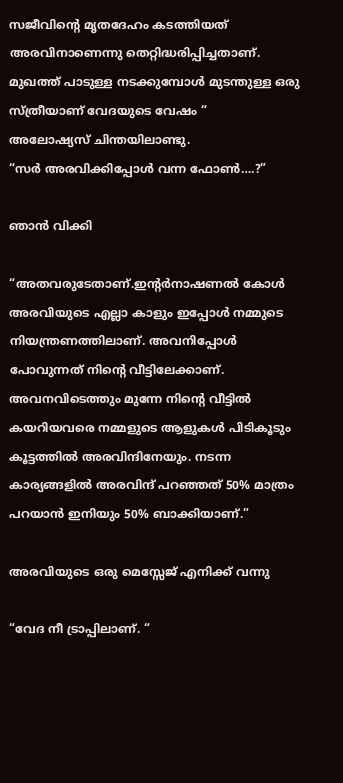സജീവിന്റെ മൃതദേഹം കടത്തിയത് അരവിനാണെന്നു തെറ്റിദ്ധരിപ്പിച്ചതാണ്. മുഖത്ത് പാടുള്ള നടക്കുമ്പോൾ മുടന്തുള്ള ഒരു സ്ത്രീയാണ് വേദയുടെ വേഷം “
അലോഷ്യസ് ചിന്തയിലാണ്ടു.
“സർ അരവിക്കിപ്പോൾ വന്ന ഫോൺ….?”

ഞാൻ വിക്കി

“അതവരുടേതാണ്.ഇന്റർനാഷണൽ കോൾ അരവിയുടെ എല്ലാ കാളും ഇപ്പോൾ നമ്മുടെ നിയന്ത്രണത്തിലാണ്. അവനിപ്പോൾ പോവുന്നത് നിന്റെ വീട്ടിലേക്കാണ്. അവനവിടെത്തും മുന്നേ നിന്റെ വീട്ടിൽ കയറിയവരെ നമ്മളുടെ ആളുകൾ പിടികൂടും കൂട്ടത്തിൽ അരവിന്ദിനേയും. നടന്ന കാര്യങ്ങളിൽ അരവിന്ദ് പറഞ്ഞത് 50% മാത്രം പറയാൻ ഇനിയും 50% ബാക്കിയാണ്.”

അരവിയുടെ ഒരു മെസ്സേജ് എനിക്ക് വന്നു

“വേദ നീ ട്രാപ്പിലാണ്. “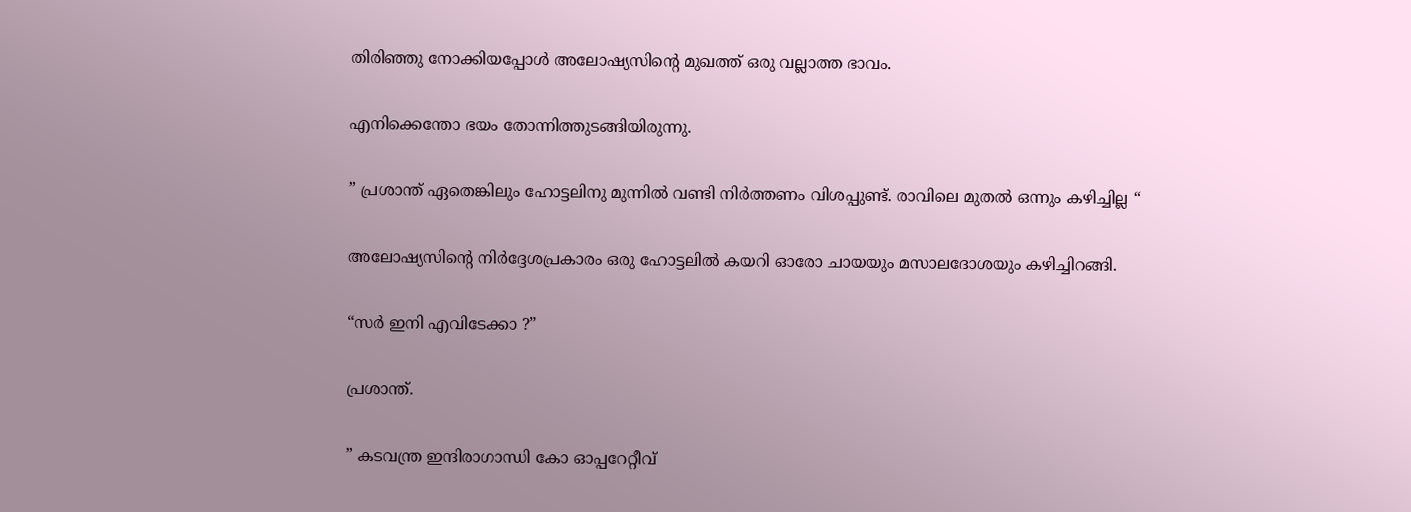തിരിഞ്ഞു നോക്കിയപ്പോൾ അലോഷ്യസിന്റെ മുഖത്ത് ഒരു വല്ലാത്ത ഭാവം.

എനിക്കെന്തോ ഭയം തോന്നിത്തുടങ്ങിയിരുന്നു.

” പ്രശാന്ത് ഏതെങ്കിലും ഹോട്ടലിനു മുന്നിൽ വണ്ടി നിർത്തണം വിശപ്പുണ്ട്. രാവിലെ മുതൽ ഒന്നും കഴിച്ചില്ല “

അലോഷ്യസിന്റെ നിർദ്ദേശപ്രകാരം ഒരു ഹോട്ടലിൽ കയറി ഓരോ ചായയും മസാലദോശയും കഴിച്ചിറങ്ങി.

“സർ ഇനി എവിടേക്കാ ?”

പ്രശാന്ത്.

” കടവന്ത്ര ഇന്ദിരാഗാന്ധി കോ ഓപ്പറേറ്റീവ്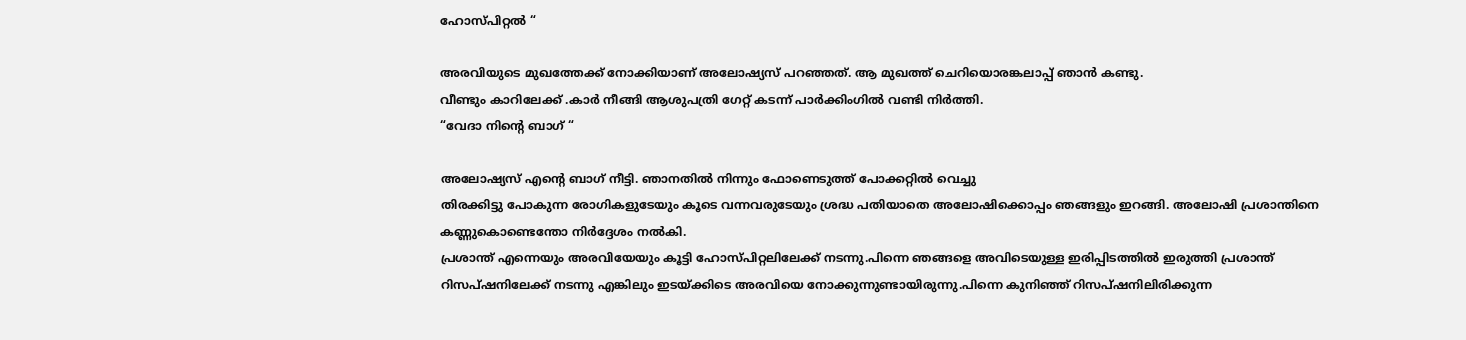ഹോസ്പിറ്റൽ “

അരവിയുടെ മുഖത്തേക്ക് നോക്കിയാണ് അലോഷ്യസ് പറഞ്ഞത്. ആ മുഖത്ത് ചെറിയൊരങ്കലാപ്പ് ഞാൻ കണ്ടു.
വീണ്ടും കാറിലേക്ക് .കാർ നീങ്ങി ആശുപത്രി ഗേറ്റ് കടന്ന് പാർക്കിംഗിൽ വണ്ടി നിർത്തി.
“വേദാ നിന്റെ ബാഗ് “

അലോഷ്യസ് എന്റെ ബാഗ് നീട്ടി. ഞാനതിൽ നിന്നും ഫോണെടുത്ത് പോക്കറ്റിൽ വെച്ചു
തിരക്കിട്ടു പോകുന്ന രോഗികളുടേയും കൂടെ വന്നവരുടേയും ശ്രദ്ധ പതിയാതെ അലോഷിക്കൊപ്പം ഞങ്ങളും ഇറങ്ങി. അലോഷി പ്രശാന്തിനെ കണ്ണുകൊണ്ടെന്തോ നിർദ്ദേശം നൽകി.
പ്രശാന്ത് എന്നെയും അരവിയേയും കൂട്ടി ഹോസ്പിറ്റലിലേക്ക് നടന്നു.പിന്നെ ഞങ്ങളെ അവിടെയുള്ള ഇരിപ്പിടത്തിൽ ഇരുത്തി പ്രശാന്ത് റിസപ്ഷനിലേക്ക് നടന്നു എങ്കിലും ഇടയ്ക്കിടെ അരവിയെ നോക്കുന്നുണ്ടായിരുന്നു.പിന്നെ കുനിഞ്ഞ് റിസപ്ഷനിലിരിക്കുന്ന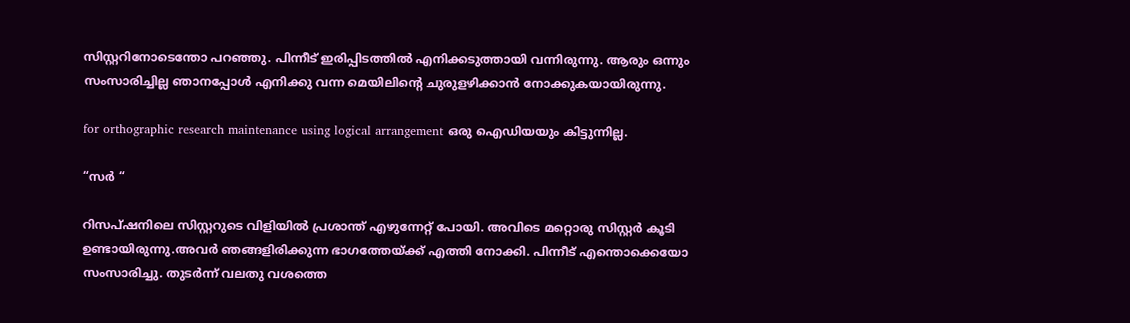സിസ്റ്ററിനോടെന്തോ പറഞ്ഞു. പിന്നീട് ഇരിപ്പിടത്തിൽ എനിക്കടുത്തായി വന്നിരുന്നു. ആരും ഒന്നും സംസാരിച്ചില്ല ഞാനപ്പോൾ എനിക്കു വന്ന മെയിലിന്റെ ചുരുളഴിക്കാൻ നോക്കുകയായിരുന്നു.

for orthographic research maintenance using logical arrangement ഒരു ഐഡിയയും കിട്ടുന്നില്ല.

“സർ “

റിസപ്ഷനിലെ സിസ്റ്ററുടെ വിളിയിൽ പ്രശാന്ത് എഴുന്നേറ്റ് പോയി. അവിടെ മറ്റൊരു സിസ്റ്റർ കൂടി ഉണ്ടായിരുന്നു.അവർ ഞങ്ങളിരിക്കുന്ന ഭാഗത്തേയ്ക്ക് എത്തി നോക്കി. പിന്നീട് എന്തൊക്കെയോ സംസാരിച്ചു. തുടർന്ന് വലതു വശത്തെ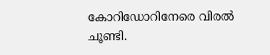കോറിഡോറിനേരെ വിരൽ ചൂണ്ടി.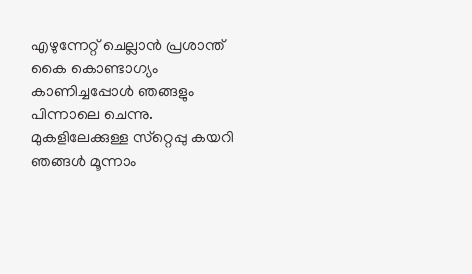എഴുന്നേറ്റ് ചെല്ലാൻ പ്രശാന്ത് കൈ കൊണ്ടാഗ്യം കാണിച്ചപ്പോൾ ഞങ്ങളും പിന്നാലെ ചെന്നു. മുകളിലേക്കുള്ള സ്‌റ്റെപ്പു കയറി ഞങ്ങൾ മൂന്നാം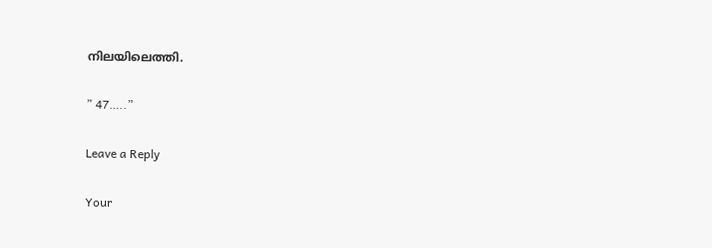നിലയിലെത്തി.

” 47…..”

Leave a Reply

Your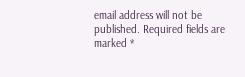email address will not be published. Required fields are marked *